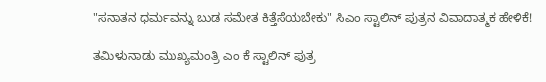"ಸನಾತನ ಧರ್ಮವನ್ನು ಬುಡ ಸಮೇತ ಕಿತ್ತೆಸೆಯಬೇಕು" ಸಿಎಂ ಸ್ಟಾಲಿನ್ ಪುತ್ರನ ವಿವಾದಾತ್ಮಕ ಹೇಳಿಕೆ!

ತಮಿಳುನಾಡು ಮುಖ್ಯಮಂತ್ರಿ ಎಂ ಕೆ ಸ್ಟಾಲಿನ್ ಪುತ್ರ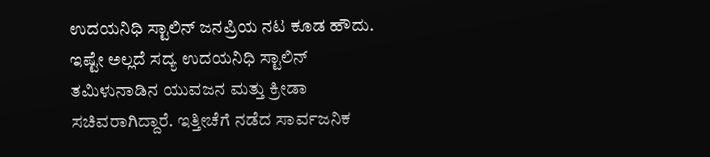ಉದಯನಿಧಿ ಸ್ಟಾಲಿನ್ ಜನಪ್ರಿಯ ನಟ ಕೂಡ ಹೌದು. ಇಷ್ಟೇ ಅಲ್ಲದೆ ಸದ್ಯ ಉದಯನಿಧಿ ಸ್ಟಾಲಿನ್ ತಮಿಳುನಾಡಿನ ಯುವಜನ ಮತ್ತು ಕ್ರೀಡಾ ಸಚಿವರಾಗಿದ್ದಾರೆ. ಇತ್ತೀಚೆಗೆ ನಡೆದ ಸಾರ್ವಜನಿಕ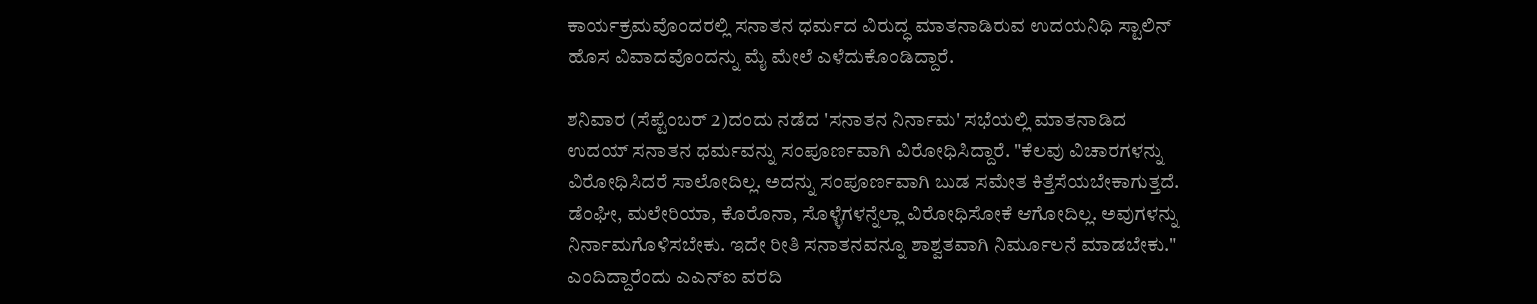ಕಾರ್ಯಕ್ರಮವೊಂದರಲ್ಲಿ ಸನಾತನ ಧರ್ಮದ ವಿರುದ್ಧ ಮಾತನಾಡಿರುವ ಉದಯನಿಧಿ ಸ್ಟಾಲಿನ್ ಹೊಸ ವಿವಾದವೊಂದನ್ನು ಮೈ ಮೇಲೆ ಎಳೆದುಕೊಂಡಿದ್ದಾರೆ.

ಶನಿವಾರ (ಸೆಪ್ಟೆಂಬರ್ 2)ದಂದು ನಡೆದ 'ಸನಾತನ ನಿರ್ನಾಮ' ಸಭೆಯಲ್ಲಿ ಮಾತನಾಡಿದ ಉದಯ್ ಸನಾತನ ಧರ್ಮವನ್ನು ಸಂಪೂರ್ಣವಾಗಿ ವಿರೋಧಿಸಿದ್ದಾರೆ. "ಕೆಲವು ವಿಚಾರಗಳನ್ನು ವಿರೋಧಿಸಿದರೆ ಸಾಲೋದಿಲ್ಲ. ಅದನ್ನು ಸಂಪೂರ್ಣವಾಗಿ ಬುಡ ಸಮೇತ ಕಿತ್ತೆಸೆಯಬೇಕಾಗುತ್ತದೆ. ಡೆಂಘೀ, ಮಲೇರಿಯಾ, ಕೊರೊನಾ, ಸೊಳ್ಳೆಗಳನ್ನೆಲ್ಲಾ ವಿರೋಧಿಸೋಕೆ ಆಗೋದಿಲ್ಲ. ಅವುಗಳನ್ನು ನಿರ್ನಾಮಗೊಳಿಸಬೇಕು. ಇದೇ ರೀತಿ ಸನಾತನವನ್ನೂ ಶಾಶ್ವತವಾಗಿ ನಿರ್ಮೂಲನೆ ಮಾಡಬೇಕು." ಎಂದಿದ್ದಾರೆಂದು ಎಎನ್ಐ ವರದಿ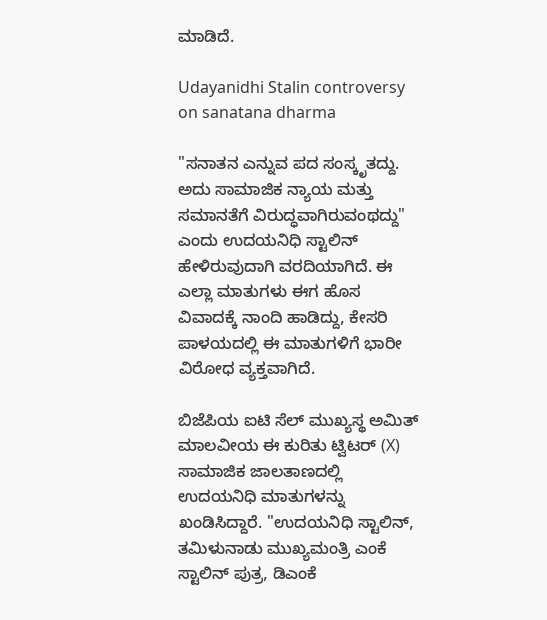ಮಾಡಿದೆ.

Udayanidhi Stalin controversy on sanatana dharma

"ಸನಾತನ ಎನ್ನುವ ಪದ ಸಂಸ್ಕೃತದ್ದು. ಅದು ಸಾಮಾಜಿಕ ನ್ಯಾಯ ಮತ್ತು ಸಮಾನತೆಗೆ ವಿರುದ್ಧವಾಗಿರುವಂಥದ್ದು" ಎಂದು ಉದಯನಿಧಿ ಸ್ಟಾಲಿನ್ ಹೇಳಿರುವುದಾಗಿ ವರದಿಯಾಗಿದೆ. ಈ ಎಲ್ಲಾ ಮಾತುಗಳು ಈಗ ಹೊಸ ವಿವಾದಕ್ಕೆ ನಾಂದಿ ಹಾಡಿದ್ದು, ಕೇಸರಿ ಪಾಳಯದಲ್ಲಿ ಈ ಮಾತುಗಳಿಗೆ ಭಾರೀ ವಿರೋಧ ವ್ಯಕ್ತವಾಗಿದೆ.

ಬಿಜೆಪಿಯ ಐಟಿ ಸೆಲ್ ಮುಖ್ಯಸ್ಥ ಅಮಿತ್ ಮಾಲವೀಯ ಈ ಕುರಿತು ಟ್ವಿಟರ್ (X) ಸಾಮಾಜಿಕ ಜಾಲತಾಣದಲ್ಲಿ ಉದಯನಿಧಿ ಮಾತುಗಳನ್ನು ಖಂಡಿಸಿದ್ದಾರೆ. "ಉದಯನಿಧಿ ಸ್ಟಾಲಿನ್, ತಮಿಳುನಾಡು ಮುಖ್ಯಮಂತ್ರಿ ಎಂಕೆ ಸ್ಟಾಲಿನ್ ಪುತ್ರ, ಡಿಎಂಕೆ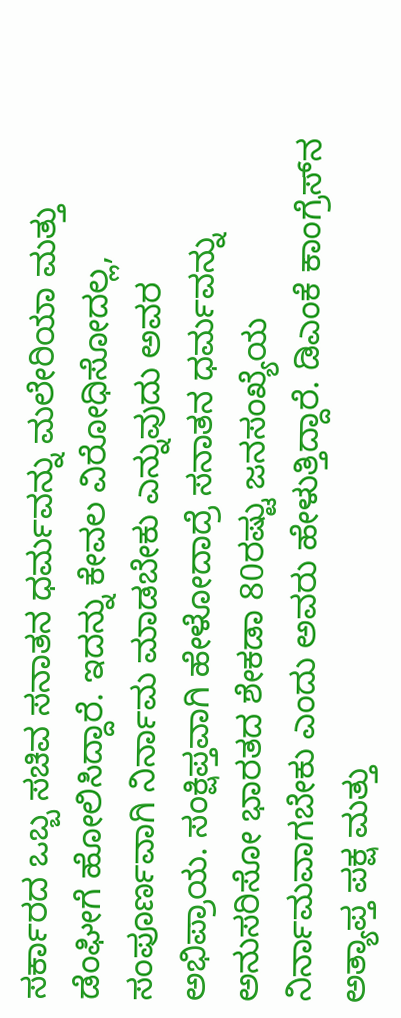ಸರ್ಕಾರದ ಒಬ್ಬ ಸಚಿವ ಸನಾತನ ಧರ್ಮವನ್ನು ಮಲೇರಿಯಾ ಮತ್ತು ಡೆಂಘೀಗೆ ಹೋಲಿಸಿದ್ದಾರೆ. ಇದನ್ನು ಕೇವಲ ವಿರೋಧಿಸೋದಲ್ಲ, ಸಂಪೂರ್ಣವಾಗಿ ನಿರ್ನಾಮ ಮಾಡಬೇಕು ಎನ್ನುವುದು ಅವರ ಅಭಿಪ್ರಾಯ. ಸಂಕ್ಷಿಪ್ತವಾಗಿ ಹೇಳೋದಾದ್ರೆ ಸನಾತನ ಧರ್ಮವನ್ನು ಅನುಸರಿಸೋ ಭಾರತದ ಶೇಕಡಾ 80ರಷ್ಟು ಜನಸಂಖ್ಯೆಯ ನಿರ್ನಾಮವಾಗಬೇಕು ಎಂದು ಅವರು ಹೇಳುತ್ತಿದ್ದಾರೆ. ಡಿಎಂಕೆ ಕಾಂಗ್ರೆಸ್‌ನ ಅತ್ಯಾಪ್ತ ಪಕ್ಷ ಮತ್ತು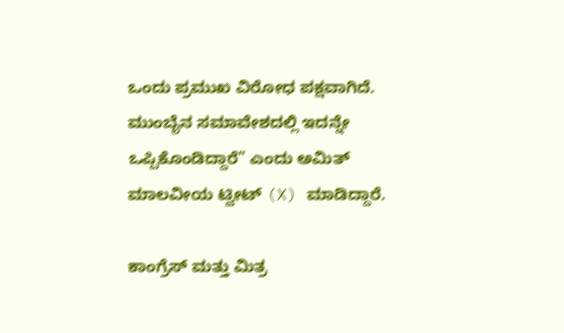ಒಂದು ಪ್ರಮುಖ ವಿರೋಧ ಪಕ್ಷವಾಗಿದೆ. ಮುಂಬೈನ ಸಮಾವೇಶದಲ್ಲಿ ಇದನ್ನೇ ಒಪ್ಪಿಕೊಂಡಿದ್ದಾರೆ" ಎಂದು ಅಮಿತ್ ಮಾಲವೀಯ ಟ್ವೀಟ್ (X) ಮಾಡಿದ್ದಾರೆ.

ಕಾಂಗ್ರೆಸ್ ಮತ್ತು ಮಿತ್ರ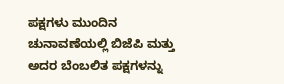ಪಕ್ಷಗಳು ಮುಂದಿನ ಚುನಾವಣೆಯಲ್ಲಿ ಬಿಜೆಪಿ ಮತ್ತು ಅದರ ಬೆಂಬಲಿತ ಪಕ್ಷಗಳನ್ನು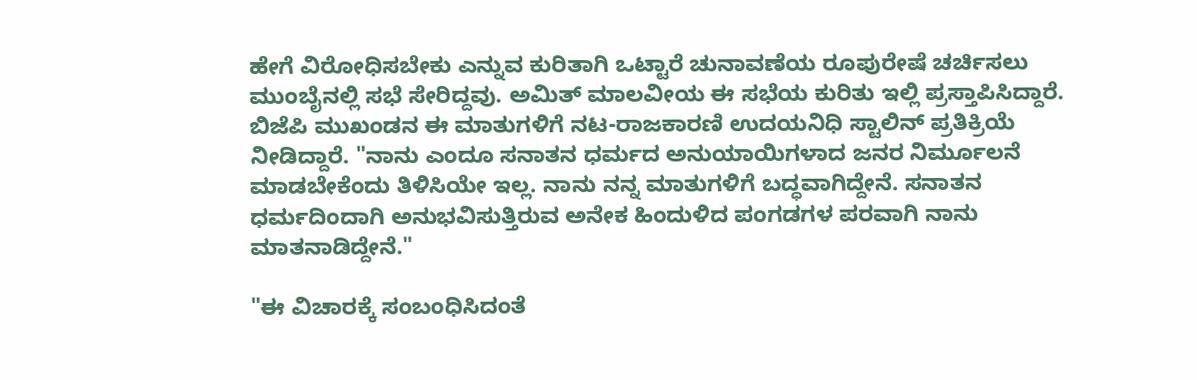ಹೇಗೆ ವಿರೋಧಿಸಬೇಕು ಎನ್ನುವ ಕುರಿತಾಗಿ ಒಟ್ಟಾರೆ ಚುನಾವಣೆಯ ರೂಪುರೇಷೆ ಚರ್ಚಿಸಲು ಮುಂಬೈನಲ್ಲಿ ಸಭೆ ಸೇರಿದ್ದವು. ಅಮಿತ್ ಮಾಲವೀಯ ಈ ಸಭೆಯ ಕುರಿತು ಇಲ್ಲಿ ಪ್ರಸ್ತಾಪಿಸಿದ್ದಾರೆ.
ಬಿಜೆಪಿ ಮುಖಂಡನ ಈ ಮಾತುಗಳಿಗೆ ನಟ-ರಾಜಕಾರಣಿ ಉದಯನಿಧಿ ಸ್ಟಾಲಿನ್ ಪ್ರತಿಕ್ರಿಯೆ ನೀಡಿದ್ದಾರೆ. "ನಾನು ಎಂದೂ ಸನಾತನ ಧರ್ಮದ ಅನುಯಾಯಿಗಳಾದ ಜನರ ನಿರ್ಮೂಲನೆ ಮಾಡಬೇಕೆಂದು ತಿಳಿಸಿಯೇ ಇಲ್ಲ. ನಾನು ನನ್ನ ಮಾತುಗಳಿಗೆ ಬದ್ಧವಾಗಿದ್ದೇನೆ. ಸನಾತನ ಧರ್ಮದಿಂದಾಗಿ ಅನುಭವಿಸುತ್ತಿರುವ ಅನೇಕ ಹಿಂದುಳಿದ ಪಂಗಡಗಳ ಪರವಾಗಿ ನಾನು ಮಾತನಾಡಿದ್ದೇನೆ."

"ಈ ವಿಚಾರಕ್ಕೆ ಸಂಬಂಧಿಸಿದಂತೆ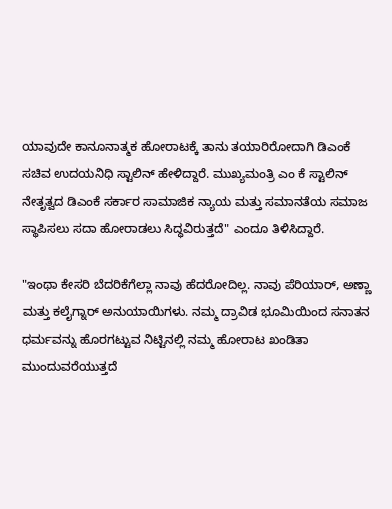ಯಾವುದೇ ಕಾನೂನಾತ್ಮಕ ಹೋರಾಟಕ್ಕೆ ತಾನು ತಯಾರಿರೋದಾಗಿ ಡಿಎಂಕೆ ಸಚಿವ ಉದಯನಿಧಿ ಸ್ಟಾಲಿನ್ ಹೇಳಿದ್ದಾರೆ. ಮುಖ್ಯಮಂತ್ರಿ ಎಂ ಕೆ ಸ್ಟಾಲಿನ್ ನೇತೃತ್ವದ ಡಿಎಂಕೆ ಸರ್ಕಾರ ಸಾಮಾಜಿಕ ನ್ಯಾಯ ಮತ್ತು ಸಮಾನತೆಯ ಸಮಾಜ ಸ್ಥಾಪಿಸಲು ಸದಾ ಹೋರಾಡಲು ಸಿದ್ಧವಿರುತ್ತದೆ" ಎಂದೂ ತಿಳಿಸಿದ್ದಾರೆ.

"ಇಂಥಾ ಕೇಸರಿ ಬೆದರಿಕೆಗೆಲ್ಲಾ ನಾವು ಹೆದರೋದಿಲ್ಲ. ನಾವು ಪೆರಿಯಾರ್, ಅಣ್ಣಾ ಮತ್ತು ಕಲೈಗ್ನಾರ್ ಅನುಯಾಯಿಗಳು. ನಮ್ಮ ದ್ರಾವಿಡ ಭೂಮಿಯಿಂದ ಸನಾತನ ಧರ್ಮವನ್ನು ಹೊರಗಟ್ಟುವ ನಿಟ್ಟಿನಲ್ಲಿ ನಮ್ಮ ಹೋರಾಟ ಖಂಡಿತಾ ಮುಂದುವರೆಯುತ್ತದೆ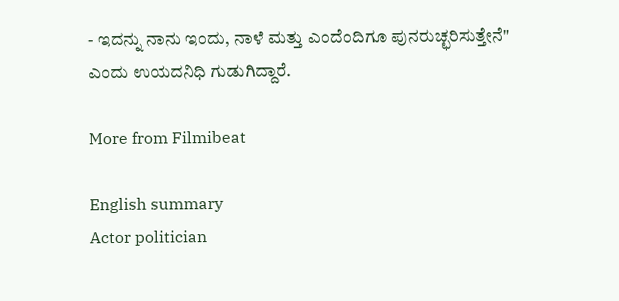- ಇದನ್ನು ನಾನು ಇಂದು, ನಾಳೆ ಮತ್ತು ಎಂದೆಂದಿಗೂ ಪುನರುಚ್ಛರಿಸುತ್ತೇನೆ" ಎಂದು ಉಯದನಿಧಿ ಗುಡುಗಿದ್ದಾರೆ.

More from Filmibeat

English summary
Actor politician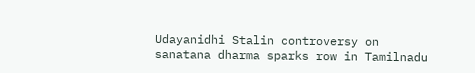Udayanidhi Stalin controversy on sanatana dharma sparks row in Tamilnadu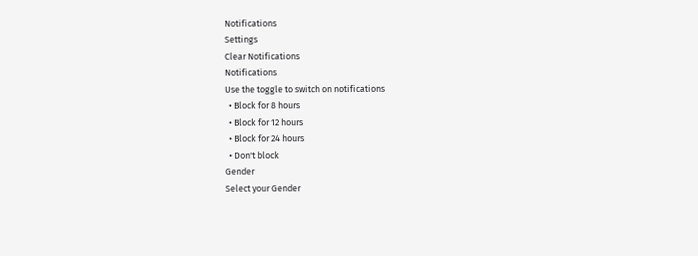Notifications
Settings
Clear Notifications
Notifications
Use the toggle to switch on notifications
  • Block for 8 hours
  • Block for 12 hours
  • Block for 24 hours
  • Don't block
Gender
Select your Gender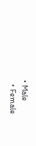• Male
  • Female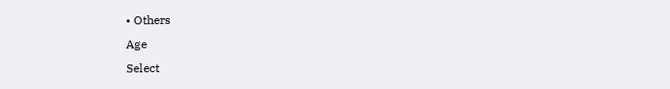• Others
Age
Select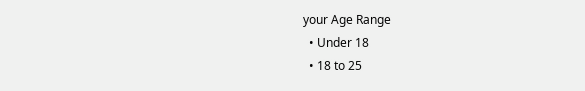your Age Range
  • Under 18
  • 18 to 25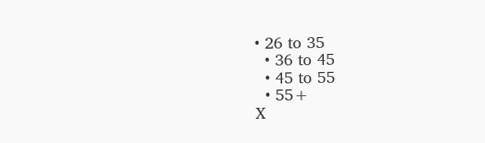• 26 to 35
  • 36 to 45
  • 45 to 55
  • 55+
X